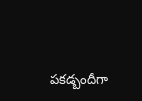పకడ్బందీగా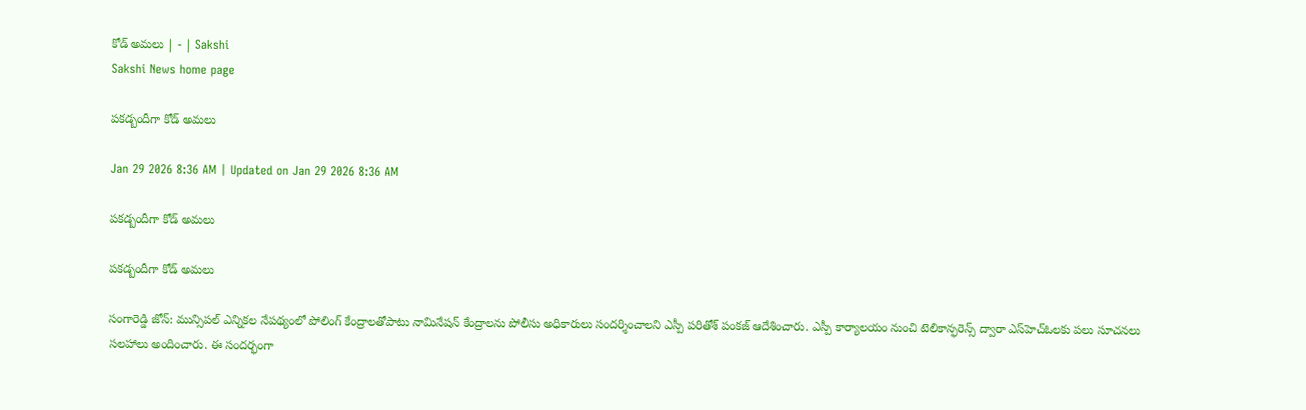కోడ్‌ అమలు | - | Sakshi
Sakshi News home page

పకడ్బందీగా కోడ్‌ అమలు

Jan 29 2026 8:36 AM | Updated on Jan 29 2026 8:36 AM

పకడ్బందీగా కోడ్‌ అమలు

పకడ్బందీగా కోడ్‌ అమలు

సంగారెడ్డి జోన్‌: మున్సిపల్‌ ఎన్నికల నేపథ్యంలో పోలింగ్‌ కేంద్రాలతోపాటు నామినేషన్‌ కేంద్రాలను పోలీసు అధికారులు సందర్శించాలని ఎస్పీ పరితోశ్‌ పంకజ్‌ ఆదేశించారు. ఎస్పీ కార్యాలయం నుంచి టెలికాన్ఫరెన్స్‌ ద్వారా ఎస్‌హెచ్‌ఓలకు పలు సూచనలు సలహాలు అందించారు. ఈ సందర్భంగా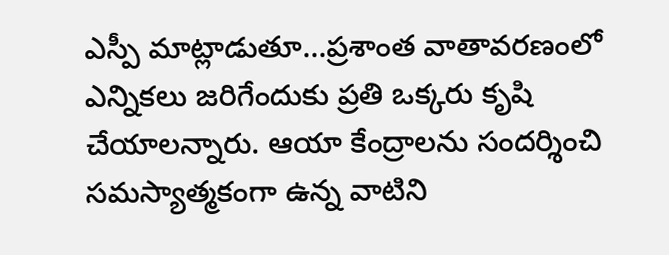ఎస్పీ మాట్లాడుతూ...ప్రశాంత వాతావరణంలో ఎన్నికలు జరిగేందుకు ప్రతి ఒక్కరు కృషి చేయాలన్నారు. ఆయా కేంద్రాలను సందర్శించి సమస్యాత్మకంగా ఉన్న వాటిని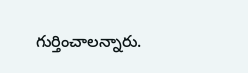గుర్తించాలన్నారు.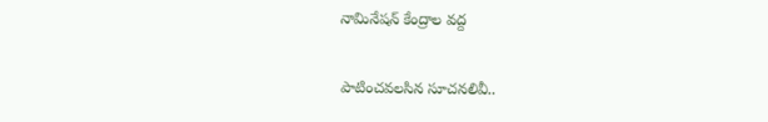నామినేషన్‌ కేంద్రాల వద్ద

పాటించవలసిన సూచనలివీ..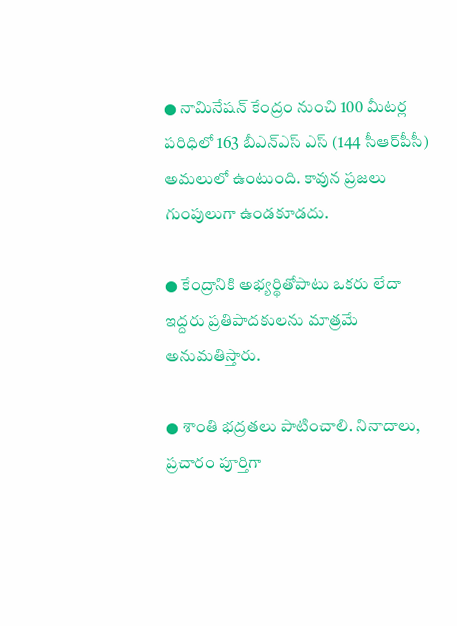● నామినేషన్‌ కేంద్రం నుంచి 100 మీటర్ల పరిధిలో 163 బీఎన్‌ఎస్‌ ఎస్‌ (144 సీఆర్‌పీసీ) అమలులో ఉంటుంది. కావున ప్రజలు గుంపులుగా ఉండకూడదు.

● కేంద్రానికి అభ్యర్థితోపాటు ఒకరు లేదా ఇద్దరు ప్రతిపాదకులను మాత్రమే అనుమతిస్తారు.

● శాంతి భద్రతలు పాటించాలి. నినాదాలు, ప్రచారం పూర్తిగా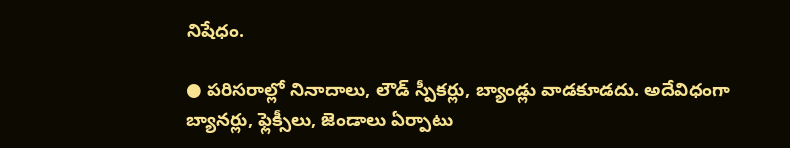నిషేధం.

● పరిసరాల్లో నినాదాలు, లౌడ్‌ స్పీకర్లు, బ్యాండ్లు వాడకూడదు. అదేవిధంగా బ్యానర్లు, ఫ్లెక్సీలు, జెండాలు ఏర్పాటు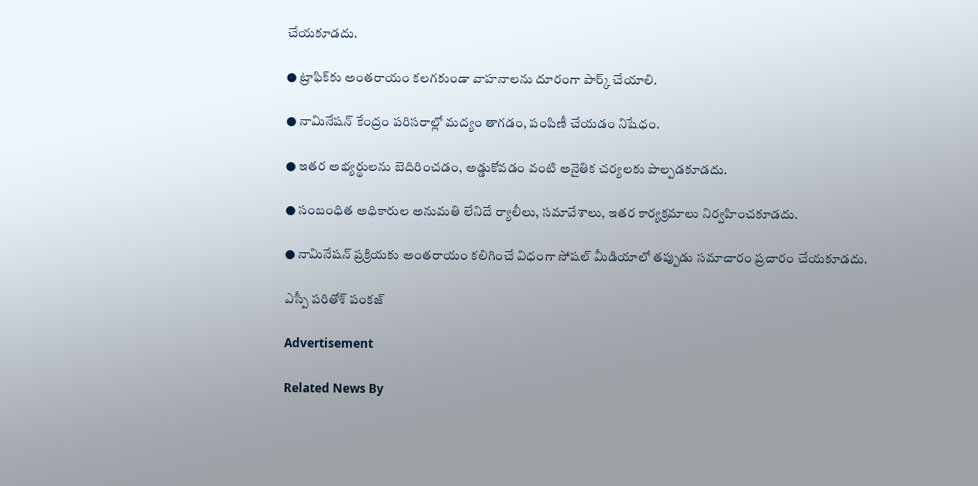చేయకూడదు.

● ట్రాఫిక్‌కు అంతరాయం కలగకుండా వాహనాలను దూరంగా పార్క్‌ చేయాలి.

● నామినేషన్‌ కేంద్రం పరిసరాల్లో మద్యం తాగడం, పంపిణీ చేయడం నిషేధం.

● ఇతర అభ్యర్థులను బెదిరించడం, అడ్డుకోవడం వంటి అనైతిక చర్యలకు పాల్పడకూడదు.

● సంబంధిత అధికారుల అనుమతి లేనిదే ర్యాలీలు, సమావేశాలు, ఇతర కార్యక్రమాలు నిర్వహించకూడదు.

● నామినేషన్‌ ప్రక్రియకు అంతరాయం కలిగించే విధంగా సోషల్‌ మీడియాలో తప్పుడు సమాచారం ప్రచారం చేయకూడదు.

ఎస్పీ పరితోశ్‌ పంకజ్‌

Advertisement

Related News By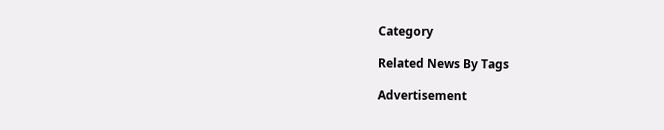Category

Related News By Tags

Advertisement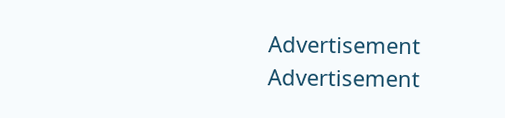Advertisement
Advertisement